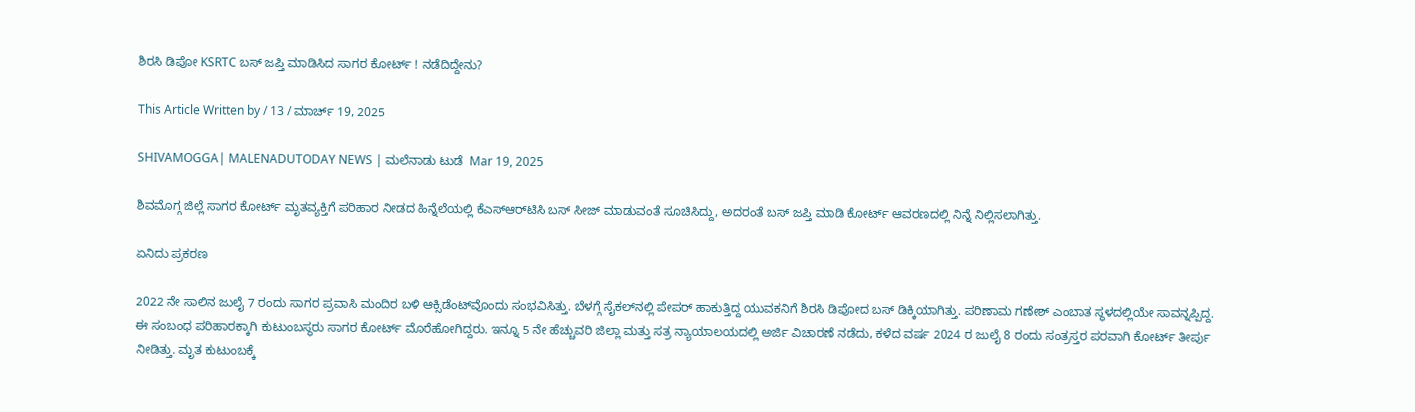ಶಿರಸಿ ಡಿಪೋ KSRTC ಬಸ್‌ ಜಪ್ತಿ ಮಾಡಿಸಿದ ಸಾಗರ ಕೋರ್ಟ್‌ ! ನಡೆದಿದ್ದೇನು?

This Article Written by / 13 / ಮಾರ್ಚ್ 19, 2025

SHIVAMOGGA| MALENADUTODAY NEWS | ಮಲೆನಾಡು ಟುಡೆ  Mar 19, 2025

ಶಿವಮೊಗ್ಗ ಜಿಲ್ಲೆ ಸಾಗರ ಕೋರ್ಟ್‌ ಮೃತವ್ಯಕ್ತಿಗೆ ಪರಿಹಾರ ನೀಡದ ಹಿನ್ನೆಲೆಯಲ್ಲಿ ಕೆಎಸ್‌ಆರ್‌ಟಿಸಿ ಬಸ್‌ ಸೀಜ್‌ ಮಾಡುವಂತೆ ಸೂಚಿಸಿದ್ದು, ಅದರಂತೆ ಬಸ್‌ ಜಪ್ತಿ ಮಾಡಿ ಕೋರ್ಟ್‌ ಆವರಣದಲ್ಲಿ ನಿನ್ನೆ ನಿಲ್ಲಿಸಲಾಗಿತ್ತು.

ಏನಿದು ಪ್ರಕರಣ

2022 ನೇ ಸಾಲಿನ ಜುಲೈ 7 ರಂದು ಸಾಗರ ಪ್ರವಾಸಿ ಮಂದಿರ ಬಳಿ ಆಕ್ಸಿಡೆಂಟ್‌ವೊಂದು ಸಂಭವಿಸಿತ್ತು. ಬೆಳಗ್ಗೆ ಸೈಕಲ್‌ನಲ್ಲಿ ಪೇಪರ್‌ ಹಾಕುತ್ತಿದ್ದ ಯುವಕನಿಗೆ ಶಿರಸಿ ಡಿಪೋದ ಬಸ್‌ ಡಿಕ್ಕಿಯಾಗಿತ್ತು. ಪರಿಣಾಮ ಗಣೇಶ್‌ ಎಂಬಾತ ಸ್ಥಳದಲ್ಲಿಯೇ ಸಾವನ್ನಪ್ಪಿದ್ದ. ಈ ಸಂಬಂಧ ಪರಿಹಾರಕ್ಕಾಗಿ ಕುಟುಂಬಸ್ಥರು ಸಾಗರ ಕೋರ್ಟ್‌ ಮೊರೆಹೋಗಿದ್ದರು. ಇನ್ನೂ 5 ನೇ ಹೆಚ್ಚುವರಿ ಜಿಲ್ಲಾ ಮತ್ತು ಸತ್ರ ನ್ಯಾಯಾಲಯದಲ್ಲಿ ಅರ್ಜಿ ವಿಚಾರಣೆ ನಡೆದು, ಕಳೆದ ವರ್ಷ 2024 ರ ಜುಲೈ 8 ರಂದು ಸಂತ್ರಸ್ತರ ಪರವಾಗಿ ಕೋರ್ಟ್‌ ತೀರ್ಪು ನೀಡಿತ್ತು. ಮೃತ ಕುಟುಂಬಕ್ಕೆ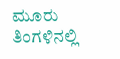ಮೂರು ತಿಂಗಳಿನಲ್ಲಿ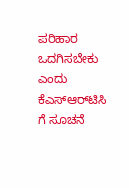ಪರಿಹಾರ ಒದಗಿಸಬೇಕು ಎಂದು ಕೆಎಸ್‌ಆರ್‌ಟಿಸಿ ಗೆ ಸೂಚನೆ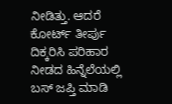ನೀಡಿತ್ತು. ಆದರೆ  ಕೋರ್ಟ್‌ ತೀರ್ಪು ದಿಕ್ಕರಿಸಿ ಪರಿಹಾರ ನೀಡದ ಹಿನ್ನೆಲೆಯಲ್ಲಿ ಬಸ್‌ ಜಪ್ತಿ ಮಾಡಿ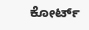ಕೋರ್ಟ್‌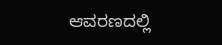ಆವರಣದಲ್ಲಿ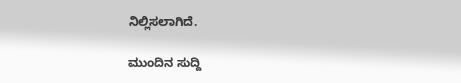ನಿಲ್ಲಿಸಲಾಗಿದೆ.

ಮುಂದಿನ ಸುದ್ದಿ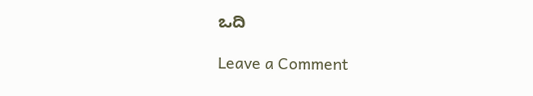ಒದಿ

Leave a Comment